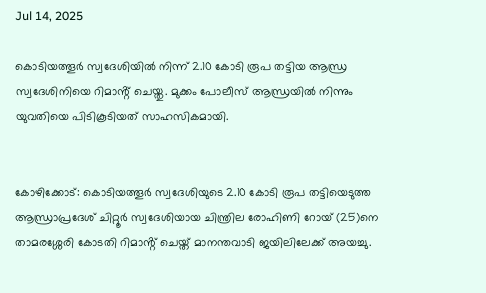Jul 14, 2025

കൊടിയത്തൂർ സ്വദേശിയിൽ നിന്ന് 2.10 കോടി രൂപ തട്ടിയ ആന്ധ്ര സ്വദേശിനിയെ റിമാൻ്റ് ചെയ്തു. മുക്കം പോലീസ് ആന്ധ്രയിൽ നിന്നും യുവതിയെ പിടികൂടിയത് സാഹസികമായി.


കോഴിക്കോട്: കൊടിയത്തൂർ സ്വദേശിയുടെ 2.10 കോടി രൂപ തട്ടിയെടുത്ത ആന്ധ്രാപ്രദേശ് ചിറ്റൂർ സ്വദേശിയായ ചിന്ത്രില രോഹിണി റോയ് (25)നെ താമരശ്ശേരി കോടതി റിമാൻ്റ് ചെയ്ത് മാനന്തവാടി ജയിലിലേക്ക് അയച്ചു.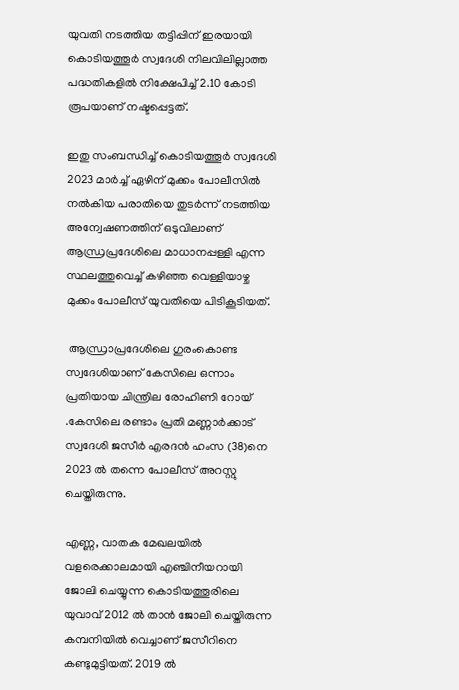യുവതി നടത്തിയ തട്ടിപ്പിന് ഇരയായി കൊടിയത്തൂർ സ്വദേശി നിലവിലില്ലാത്ത പദ്ധതികളിൽ നിക്ഷേപിച്ച് 2.10 കോടി രൂപയാണ് നഷ്ടപ്പെട്ടത്.

ഇതു സംബന്ധിച്ച് കൊടിയത്തൂർ സ്വദേശി 2023 മാർച്ച് ഏഴിന് മുക്കം പോലീസിൽ നൽകിയ പരാതിയെ തുടർന്ന് നടത്തിയ അന്വേഷണത്തിന് ഒടുവിലാണ് ആന്ധ്രപ്രദേശിലെ മാധാനപ്പള്ളി എന്ന സ്ഥലത്തുവെച്ച് കഴിഞ്ഞ വെള്ളിയാഴ്ച മുക്കം പോലീസ് യുവതിയെ പിടികൂടിയത്.

 ആന്ധ്രാപ്രദേശിലെ ഗുരംകൊണ്ട സ്വദേശിയാണ് കേസിലെ ഒന്നാം പ്രതിയായ ചിന്ത്രില രോഹിണി റോയ് .കേസിലെ രണ്ടാം പ്രതി മണ്ണാർക്കാട് സ്വദേശി ജസീർ എരദൻ ഹംസ (38)നെ 2023 ൽ തന്നെ പോലീസ് അറസ്റ്റു ചെയ്തിരുന്നു.

എണ്ണ, വാതക മേഖലയിൽ വളരെക്കാലമായി എഞ്ചിനീയറായി ജോലി ചെയ്യുന്ന കൊടിയത്തൂരിലെ യുവാവ് 2012 ൽ താൻ ജോലി ചെയ്തിരുന്ന കമ്പനിയിൽ വെച്ചാണ് ജസീറിനെ കണ്ടുമുട്ടിയത്. 2019 ൽ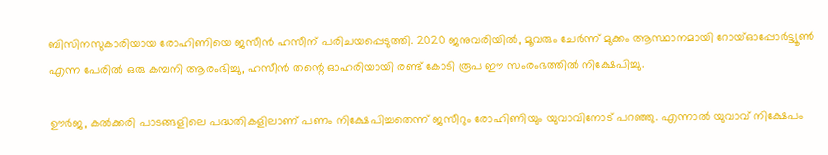ബിസിനസുകാരിയായ രോഹിണിയെ ജസീൻ ഹസീന് പരിചയപ്പെടുത്തി. 2020 ജനുവരിയിൽ, മൂവരും ചേർന്ന് മുക്കം ആസ്ഥാനമായി റോയ്ഓപ്പോർട്ട്യൂൺ എന്ന പേരിൽ ഒരു കമ്പനി ആരംഭിച്ചു, ഹസീൻ തന്റെ ഓഹരിയായി രണ്ട് കോടി രൂപ ഈ സംരംഭത്തിൽ നിക്ഷേപിച്ചു.

ഊർജ, കൽക്കരി പാടങ്ങളിലെ പദ്ധതികളിലാണ് പണം നിക്ഷേപിച്ചതെന്ന് ജസീറും രോഹിണിയും യുവാവിനോട് പറഞ്ഞു. എന്നാൽ യുവാവ് നിക്ഷേപം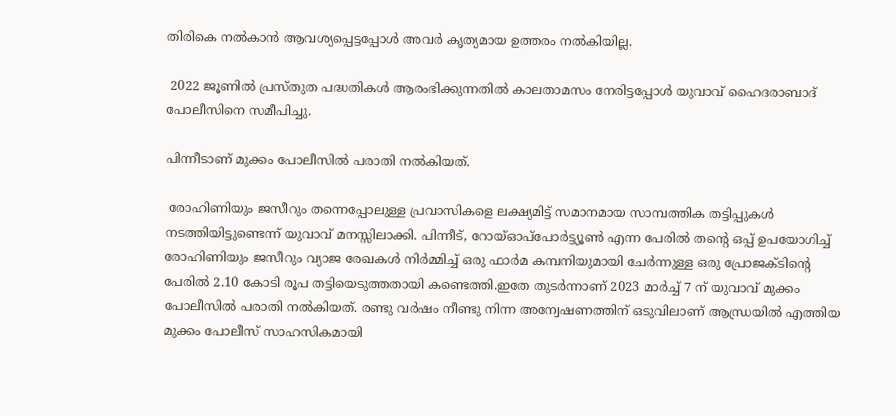തിരികെ നൽകാൻ ആവശ്യപ്പെട്ടപ്പോൾ അവർ കൃത്യമായ ഉത്തരം നൽകിയില്ല.

 2022 ജൂണിൽ പ്രസ്തുത പദ്ധതികൾ ആരംഭിക്കുന്നതിൽ കാലതാമസം നേരിട്ടപ്പോൾ യുവാവ് ഹൈദരാബാദ് പോലീസിനെ സമീപിച്ചു.

പിന്നീടാണ് മുക്കം പോലീസില്‍ പരാതി നല്‍കിയത്.

 രോഹിണിയും ജസീറും തന്നെപ്പോലുള്ള പ്രവാസികളെ ലക്ഷ്യമിട്ട് സമാനമായ സാമ്പത്തിക തട്ടിപ്പുകള്‍ നടത്തിയിട്ടുണ്ടെന്ന് യുവാവ് മനസ്സിലാക്കി. പിന്നീട്, റോയ്ഓപ്‌പോര്‍ട്ട്യൂണ്‍ എന്ന പേരില്‍ തന്റെ ഒപ്പ് ഉപയോഗിച്ച് രോഹിണിയും ജസീറും വ്യാജ രേഖകള്‍ നിര്‍മ്മിച്ച് ഒരു ഫാര്‍മ കമ്പനിയുമായി ചേര്‍ന്നുള്ള ഒരു പ്രോജക്ടിന്റെ പേരില്‍ 2.10 കോടി രൂപ തട്ടിയെടുത്തതായി കണ്ടെത്തി.ഇതേ തുടർന്നാണ് 2023 മാര്‍ച്ച് 7 ന് യുവാവ് മുക്കം പോലീസില്‍ പരാതി നല്‍കിയത്. രണ്ടു വർഷം നീണ്ടു നിന്ന അന്വേഷണത്തിന് ഒടുവിലാണ് ആന്ധ്രയിൽ എത്തിയ മുക്കം പോലീസ് സാഹസികമായി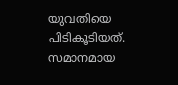യുവതിയെ പിടികൂടിയത്.
സമാനമായ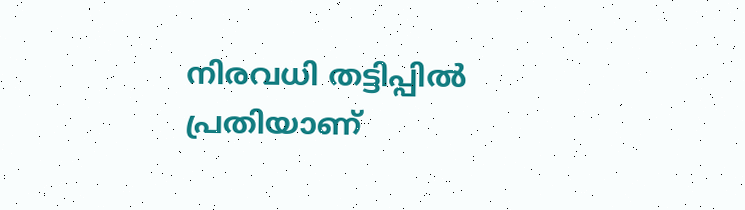നിരവധി തട്ടിപ്പിൽ പ്രതിയാണ്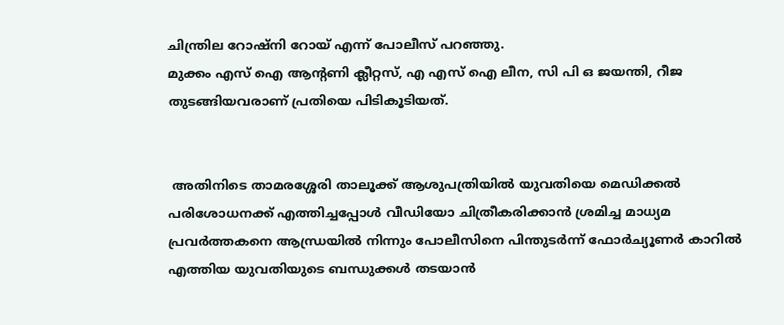ചിന്ത്രില റോഷ്നി റോയ് എന്ന് പോലീസ് പറഞ്ഞു.
മുക്കം എസ് ഐ ആൻ്റണി ക്ലീറ്റസ്, എ എസ് ഐ ലീന, സി പി ഒ ജയന്തി, റീജ തുടങ്ങിയവരാണ് പ്രതിയെ പിടികൂടിയത്.


 അതിനിടെ താമരശ്ശേരി താലൂക്ക് ആശുപത്രിയിൽ യുവതിയെ മെഡിക്കൽ പരിശോധനക്ക് എത്തിച്ചപ്പോൾ വീഡിയോ ചിത്രീകരിക്കാൻ ശ്രമിച്ച മാധ്യമ പ്രവർത്തകനെ ആന്ധ്രയിൽ നിന്നും പോലീസിനെ പിന്തുടർന്ന് ഫോർച്യൂണർ കാറിൽ എത്തിയ യുവതിയുടെ ബന്ധുക്കൾ തടയാൻ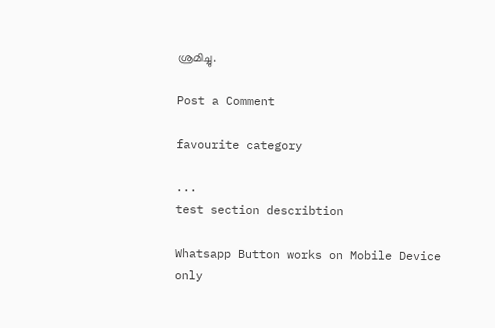ശ്രമിച്ചു.

Post a Comment

favourite category

...
test section describtion

Whatsapp Button works on Mobile Device only